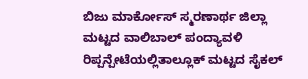ಬಿಜು ಮಾರ್ಕೋಸ್ ಸ್ಮರಣಾರ್ಥ ಜಿಲ್ಲಾ ಮಟ್ಟದ ವಾಲಿಬಾಲ್ ಪಂದ್ಯಾವಳಿ
ರಿಪ್ಪನ್ಪೇಟೆಯಲ್ಲಿತಾಲ್ಲೂಕ್ ಮಟ್ಟದ ಸೈಕಲ್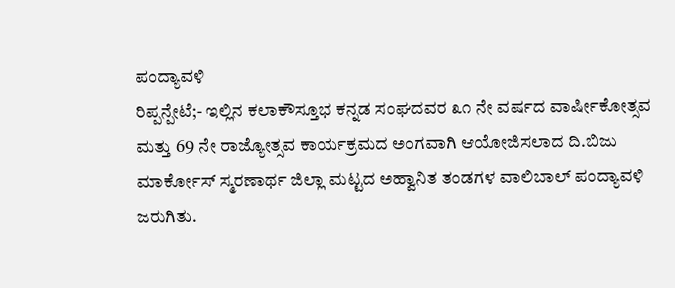ಪಂದ್ಯಾವಳಿ
ರಿಪ್ಪನ್ಪೇಟೆ;- ಇಲ್ಲಿನ ಕಲಾಕೌಸ್ತೂಭ ಕನ್ನಡ ಸಂಘದವರ ೩೧ ನೇ ವರ್ಷದ ವಾರ್ಷೀಕೋತ್ಸವ ಮತ್ತು 69 ನೇ ರಾಜ್ಯೋತ್ಸವ ಕಾರ್ಯಕ್ರಮದ ಅಂಗವಾಗಿ ಆಯೋಜಿಸಲಾದ ದಿ.ಬಿಜು ಮಾರ್ಕೋಸ್ ಸ್ಮರಣಾರ್ಥ ಜಿಲ್ಲಾ ಮಟ್ಟದ ಅಹ್ವಾನಿತ ತಂಡಗಳ ವಾಲಿಬಾಲ್ ಪಂದ್ಯಾವಳಿ ಜರುಗಿತು.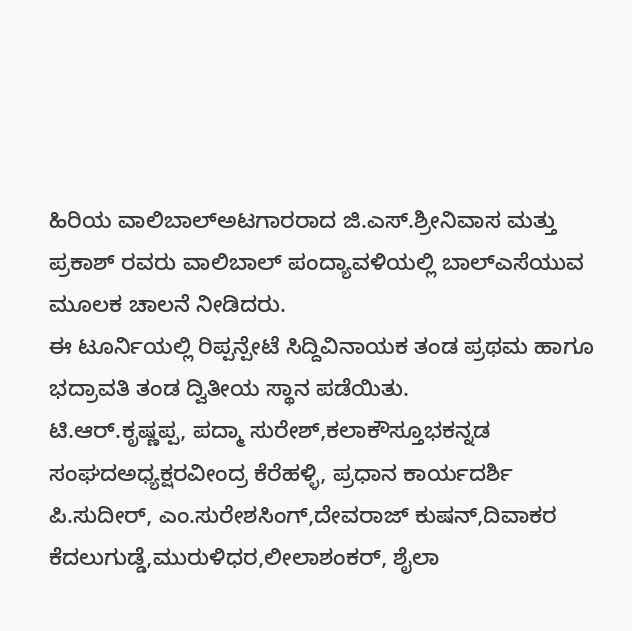ಹಿರಿಯ ವಾಲಿಬಾಲ್ಅಟಗಾರರಾದ ಜಿ.ಎಸ್.ಶ್ರೀನಿವಾಸ ಮತ್ತು ಪ್ರಕಾಶ್ ರವರು ವಾಲಿಬಾಲ್ ಪಂದ್ಯಾವಳಿಯಲ್ಲಿ ಬಾಲ್ಎಸೆಯುವ ಮೂಲಕ ಚಾಲನೆ ನೀಡಿದರು.
ಈ ಟೂರ್ನಿಯಲ್ಲಿ ರಿಪ್ಪನ್ಪೇಟೆ ಸಿದ್ದಿವಿನಾಯಕ ತಂಡ ಪ್ರಥಮ ಹಾಗೂ ಭದ್ರಾವತಿ ತಂಡ ದ್ವಿತೀಯ ಸ್ಥಾನ ಪಡೆಯಿತು.
ಟಿ.ಆರ್.ಕೃಷ್ಣಪ್ಪ, ಪದ್ಮಾ ಸುರೇಶ್,ಕಲಾಕೌಸ್ತೂಭಕನ್ನಡ ಸಂಘದಅಧ್ಯಕ್ಷರವೀಂದ್ರ ಕೆರೆಹಳ್ಳಿ, ಪ್ರಧಾನ ಕಾರ್ಯದರ್ಶಿ ಪಿ.ಸುದೀರ್, ಎಂ.ಸುರೇಶಸಿಂಗ್,ದೇವರಾಜ್ ಕುಷನ್,ದಿವಾಕರ ಕೆದಲುಗುಡ್ಡೆ,ಮುರುಳಿಧರ,ಲೀಲಾಶಂಕರ್, ಶೈಲಾ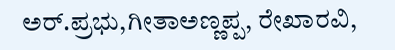ಅರ್.ಪ್ರಭು,ಗೀತಾಅಣ್ಣಪ್ಪ, ರೇಖಾರವಿ,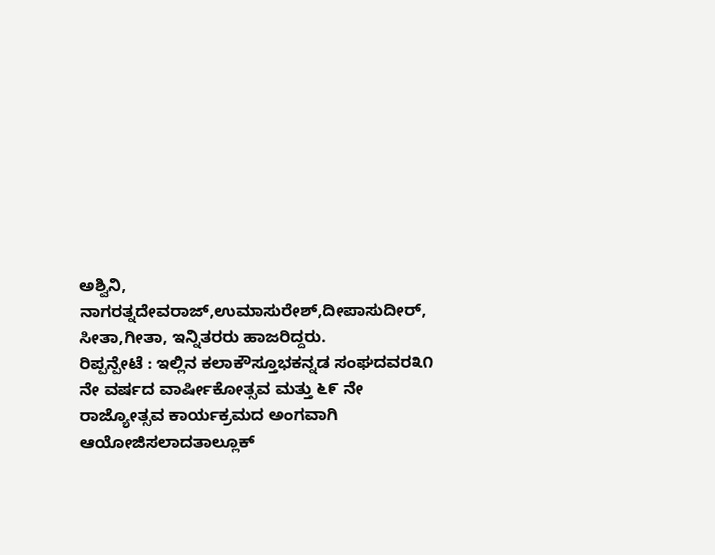ಅಶ್ವಿನಿ, ನಾಗರತ್ನದೇವರಾಜ್,ಉಮಾಸುರೇಶ್,ದೀಪಾಸುದೀರ್, ಸೀತಾ,ಗೀತಾ, ಇನ್ನಿತರರು ಹಾಜರಿದ್ದರು.
ರಿಪ್ಪನ್ಪೇಟೆ : ಇಲ್ಲಿನ ಕಲಾಕೌಸ್ತೂಭಕನ್ನಡ ಸಂಘದವರ೩೧ ನೇ ವರ್ಷದ ವಾರ್ಷೀಕೋತ್ಸವ ಮತ್ತು ೬೯ ನೇ ರಾಜ್ಯೋತ್ಸವ ಕಾರ್ಯಕ್ರಮದ ಅಂಗವಾಗಿ ಆಯೋಜಿಸಲಾದತಾಲ್ಲೂಕ್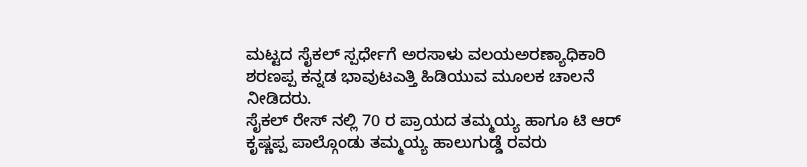ಮಟ್ಟದ ಸೈಕಲ್ ಸ್ಪರ್ಧೇಗೆ ಅರಸಾಳು ವಲಯಅರಣ್ಯಾಧಿಕಾರಿ ಶರಣಪ್ಪ ಕನ್ನಡ ಭಾವುಟಎತ್ತಿ ಹಿಡಿಯುವ ಮೂಲಕ ಚಾಲನೆ ನೀಡಿದರು.
ಸೈಕಲ್ ರೇಸ್ ನಲ್ಲಿ 70 ರ ಪ್ರಾಯದ ತಮ್ಮಯ್ಯ ಹಾಗೂ ಟಿ ಆರ್ ಕೃಷ್ಣಪ್ಪ ಪಾಲ್ಗೊಂಡು ತಮ್ಮಯ್ಯ ಹಾಲುಗುಡ್ಡೆ ರವರು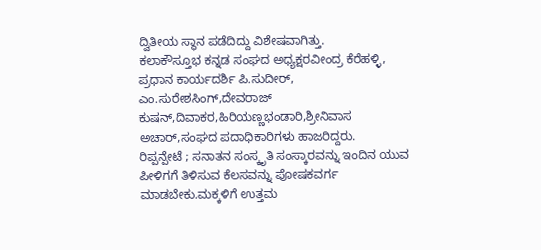ದ್ವಿತೀಯ ಸ್ಥಾನ ಪಡೆದಿದ್ದು ವಿಶೇಷವಾಗಿತ್ತು.
ಕಲಾಕೌಸ್ತೂಭ ಕನ್ನಡ ಸಂಘದ ಅಧ್ಯಕ್ಷರವೀಂದ್ರ ಕೆರೆಹಳ್ಳಿ, ಪ್ರಧಾನ ಕಾರ್ಯದರ್ಶಿ ಪಿ.ಸುದೀರ್, ಎಂ.ಸುರೇಶಸಿಂಗ್,ದೇವರಾಜ್ ಕುಷನ್,ದಿವಾಕರ,ಹಿರಿಯಣ್ಣಭಂಡಾರಿ,ಶ್ರೀನಿವಾಸ ಅಚಾರ್,ಸಂಘದ ಪದಾಧಿಕಾರಿಗಳು ಹಾಜರಿದ್ದರು.
ರಿಪ್ಪನ್ಪೇಟೆ ; ಸನಾತನ ಸಂಸ್ಕೃತಿ ಸಂಸ್ಕಾರವನ್ನು ಇಂದಿನ ಯುವ ಪೀಳಿಗಗೆ ತಿಳಿಸುವ ಕೆಲಸವನ್ನು ಪೋಷಕವರ್ಗ ಮಾಡಬೇಕು.ಮಕ್ಕಳಿಗೆ ಉತ್ತಮ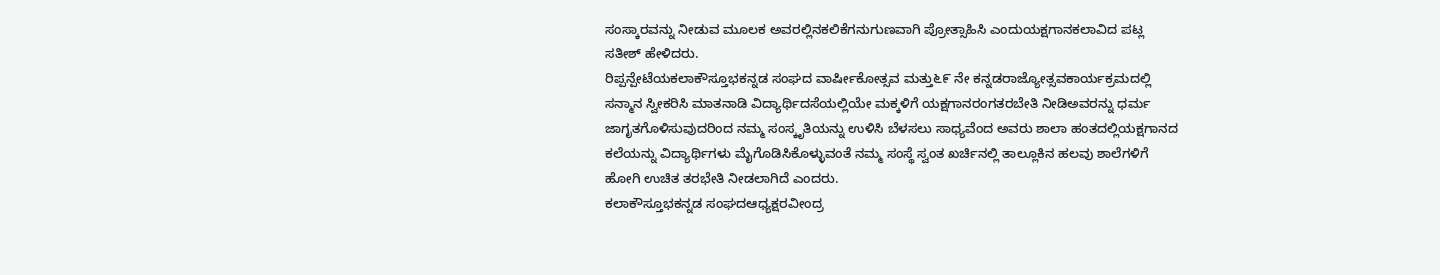ಸಂಸ್ಕಾರವನ್ನು ನೀಡುವ ಮೂಲಕ ಅವರಲ್ಲಿನಕಲಿಕೆಗನುಗುಣವಾಗಿ ಪ್ರೋತ್ಸಾಹಿಸಿ ಎಂದುಯಕ್ಷಗಾನಕಲಾವಿದ ಪಟ್ಲ ಸತೀಶ್ ಹೇಳಿದರು.
ರಿಪ್ಪನ್ಪೇಟೆಯಕಲಾಕೌಸ್ತೂಭಕನ್ನಡ ಸಂಘದ ವಾರ್ಷೀಕೋತ್ಸವ ಮತ್ತು೬೯ ನೇ ಕನ್ನಡರಾಜ್ಯೋತ್ಸವಕಾರ್ಯಕ್ರಮದಲ್ಲಿ ಸನ್ಮಾನ ಸ್ವೀಕರಿಸಿ ಮಾತನಾಡಿ ವಿದ್ಯಾರ್ಥಿದಸೆಯಲ್ಲಿಯೇ ಮಕ್ಕಳಿಗೆ ಯಕ್ಷಗಾನರಂಗತರಬೇತಿ ನೀಡಿಅವರನ್ನು ಧರ್ಮ ಜಾಗೃತಗೊಳಿಸುವುದರಿಂದ ನಮ್ಮ ಸಂಸ್ಕೃತಿಯನ್ನು ಉಳಿಸಿ ಬೆಳಸಲು ಸಾಧ್ಯವೆಂದ ಅವರು ಶಾಲಾ ಹಂತದಲ್ಲಿಯಕ್ಷಗಾನದ ಕಲೆಯನ್ನು ವಿದ್ಯಾರ್ಥಿಗಳು ಮೈಗೊಡಿಸಿಕೊಳ್ಳುವಂತೆ ನಮ್ಮ ಸಂಸ್ಥೆ ಸ್ವಂತ ಖರ್ಚಿನಲ್ಲಿ ತಾಲ್ಲೂಕಿನ ಹಲವು ಶಾಲೆಗಳಿಗೆ ಹೋಗಿ ಉಚಿತ ತರಭೇತಿ ನೀಡಲಾಗಿದೆ ಎಂದರು.
ಕಲಾಕೌಸ್ತೂಭಕನ್ನಡ ಸಂಘದಆಧ್ಯಕ್ಷರವೀಂದ್ರ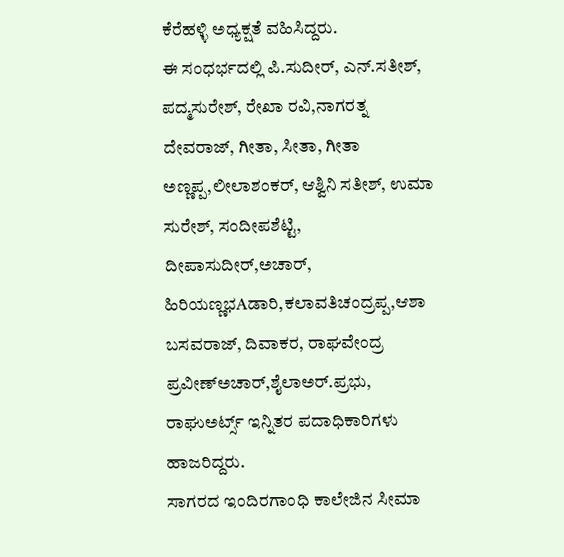ಕೆರೆಹಳ್ಳಿ ಅಧ್ಯಕ್ಷತೆ ವಹಿಸಿದ್ದರು.
ಈ ಸಂಧರ್ಭದಲ್ಲಿ ಪಿ.ಸುದೀರ್, ಎನ್.ಸತೀಶ್, ಪದ್ಮಸುರೇಶ್, ರೇಖಾ ರವಿ,ನಾಗರತ್ನ ದೇವರಾಜ್, ಗೀತಾ, ಸೀತಾ, ಗೀತಾ ಅಣ್ಣಪ್ಪ,ಲೀಲಾಶಂಕರ್, ಆಶ್ವಿನಿ ಸತೀಶ್, ಉಮಾ ಸುರೇಶ್, ಸಂದೀಪಶೆಟ್ಟಿ, ದೀಪಾಸುದೀರ್,ಅಚಾರ್, ಹಿರಿಯಣ್ಣಭAಡಾರಿ,ಕಲಾವತಿಚಂದ್ರಪ್ಪ,ಆಶಾ ಬಸವರಾಜ್, ದಿವಾಕರ, ರಾಘವೇಂದ್ರ ಪ್ರವೀಣ್ಅಚಾರ್,ಶೈಲಾಅರ್.ಪ್ರಭು, ರಾಘುಅರ್ಟ್ಸ್ ಇನ್ನಿತರ ಪದಾಧಿಕಾರಿಗಳು ಹಾಜರಿದ್ದರು.
ಸಾಗರದ ಇಂದಿರಗಾಂಧಿ ಕಾಲೇಜಿನ ಸೀಮಾ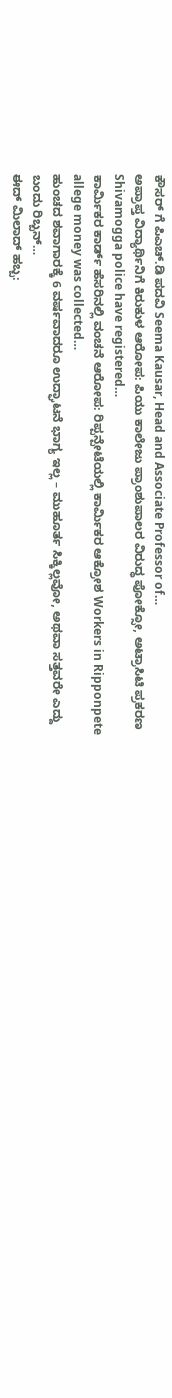ಕೌಸರ್ ಗೆ ಪಿಎಚ್.ಡಿ ಪದವಿ Seema Kausar, Head and Associate Professor of…
ಅಪ್ರಾಪ್ತ ವಿದ್ಯಾರ್ಥಿನಿಗೆ ಕಿರುಕುಳ ಆರೋಪ: ಪಿಯು ಕಾಲೇಜು ಪ್ರಾಂಶುಪಾಲರ ವಿರುದ್ಧ ಪೋಕ್ಸೋ, ಅಟ್ರಾಸಿಟಿ ಪ್ರಕರಣ Shivamogga police have registered…
ಕಾರ್ಮಿಕರ ಕಾರ್ಡ್ ಹೆಸರಿನಲ್ಲಿ ವಂಚನೆ ಆರೋಪ: ರಿಪ್ಪನ್ಪೇಟೆಯಲ್ಲಿ ಕಾರ್ಮಿಕರ ಆಕ್ರೋಶ Workers in Ripponpete allege money was collected…
ಹುಂಚದ ಶವಾಗಾರಕ್ಕೆ 6 ವರ್ಷವಾದರೂ ಉದ್ಘಾಟನೆ ಭಾಗ್ಯ ಇಲ್ಲ – ಮುಹೂರ್ತ ಸಿಕ್ಕಿಲ್ಲವೋ, ಅಥವಾ ಸತ್ತವರೇ ಎದ್ದು ಬಂದು ರಿಬ್ಬನ್…
ಈದ್ ಮಿಲಾದ್ ಹಬ್ಬ: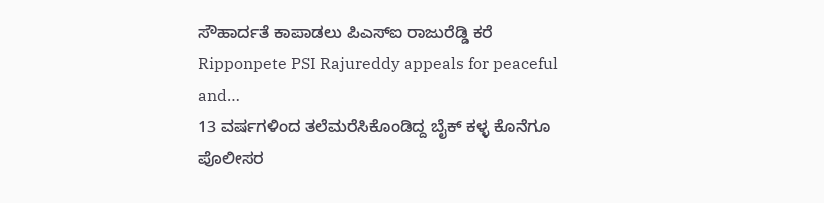ಸೌಹಾರ್ದತೆ ಕಾಪಾಡಲು ಪಿಎಸ್ಐ ರಾಜುರೆಡ್ಡಿ ಕರೆ Ripponpete PSI Rajureddy appeals for peaceful and…
13 ವರ್ಷಗಳಿಂದ ತಲೆಮರೆಸಿಕೊಂಡಿದ್ದ ಬೈಕ್ ಕಳ್ಳ ಕೊನೆಗೂ ಪೊಲೀಸರ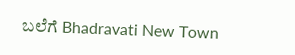ಬಲೆಗೆ Bhadravati New Town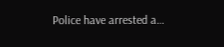Police have arrested a…